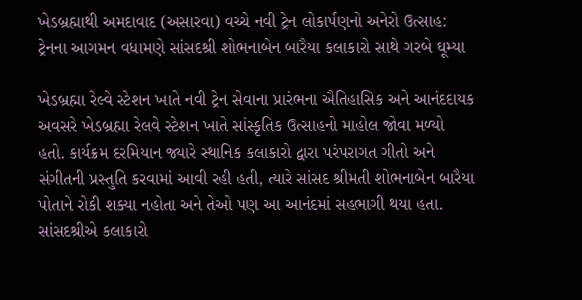ખેડબ્રહ્માથી અમદાવાદ (અસારવા) વચ્ચે નવી ટ્રેન લોકાર્પણનો અનેરો ઉત્સાહ: ટ્રેનના આગમન વધામણે સાંસદશ્રી શોભનાબેન બારૈયા કલાકારો સાથે ગરબે ઘૂમ્યા

ખેડબ્રહ્મા રેલ્વે સ્ટેશન ખાતે નવી ટ્રેન સેવાના પ્રારંભના ઐતિહાસિક અને આનંદદાયક અવસરે ખેડબ્રહ્મા રેલવે સ્ટેશન ખાતે સાંસ્કૃતિક ઉત્સાહનો માહોલ જોવા મળ્યો હતો. કાર્યક્રમ દરમિયાન જ્યારે સ્થાનિક કલાકારો દ્વારા પરંપરાગત ગીતો અને સંગીતની પ્રસ્તુતિ કરવામાં આવી રહી હતી, ત્યારે સાંસદ શ્રીમતી શોભનાબેન બારૈયા પોતાને રોકી શક્યા નહોતા અને તેઓ પણ આ આનંદમાં સહભાગી થયા હતા. સાંસદશ્રીએ કલાકારો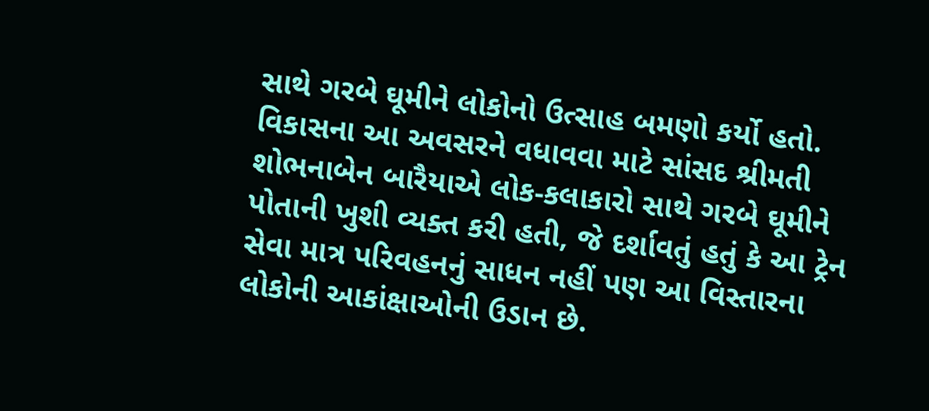સાથે ગરબે ઘૂમીને લોકોનો ઉત્સાહ બમણો કર્યો હતો. વિકાસના આ અવસરને વધાવવા માટે સાંસદ શ્રીમતી શોભનાબેન બારૈયાએ લોક-કલાકારો સાથે ગરબે ઘૂમીને પોતાની ખુશી વ્યક્ત કરી હતી, જે દર્શાવતું હતું કે આ ટ્રેન સેવા માત્ર પરિવહનનું સાધન નહીં પણ આ વિસ્તારના લોકોની આકાંક્ષાઓની ઉડાન છે.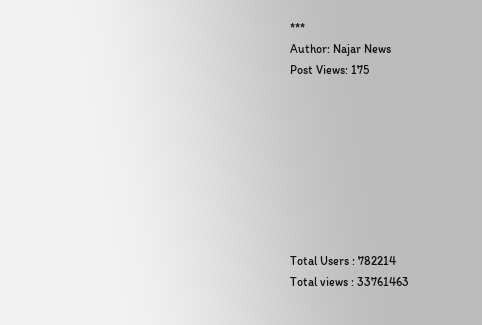***
Author: Najar News
Post Views: 175








Total Users : 782214
Total views : 33761463